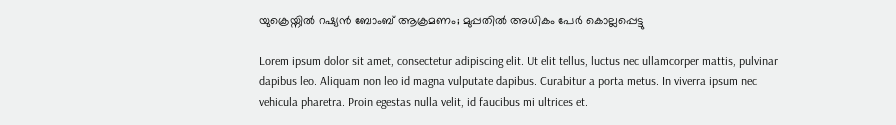യുക്രെയ്നിൽ റഷ്യൻ ബോംബ് ആക്രമണം; മുപ്പതിൽ അധികം പേർ കൊല്ലപ്പെട്ടു

Lorem ipsum dolor sit amet, consectetur adipiscing elit. Ut elit tellus, luctus nec ullamcorper mattis, pulvinar dapibus leo. Aliquam non leo id magna vulputate dapibus. Curabitur a porta metus. In viverra ipsum nec vehicula pharetra. Proin egestas nulla velit, id faucibus mi ultrices et.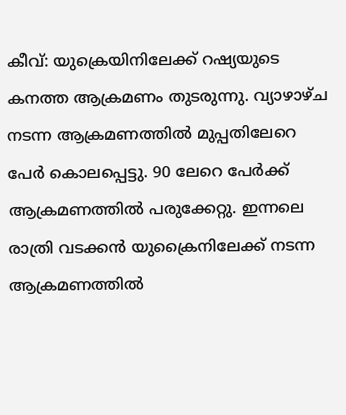കീവ്: യുക്രെയിനിലേക്ക് റഷ്യയുടെ കനത്ത ആക്രമണം തുടരുന്നു. വ്യാഴാഴ്ച നടന്ന ആക്രമണത്തിൽ മുപ്പതിലേറെ പേർ കൊലപ്പെട്ടു. 90 ലേറെ പേർക്ക് ആക്രമണത്തിൽ പരുക്കേറ്റു. ഇന്നലെ രാത്രി വടക്കൻ യുക്രൈനിലേക്ക് നടന്ന ആക്രമണത്തിൽ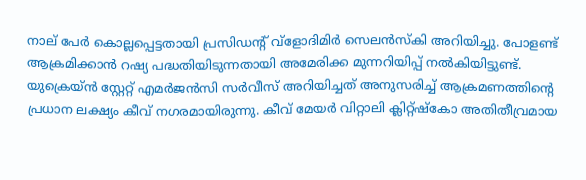നാല് പേർ കൊല്ലപ്പെട്ടതായി പ്രസിഡന്റ് വ്ളോദിമിർ സെലൻസ്കി അറിയിച്ചു. പോളണ്ട് ആക്രമിക്കാൻ റഷ്യ പദ്ധതിയിടുന്നതായി അമേരിക്ക മുന്നറിയിപ്പ് നൽകിയിട്ടുണ്ട്. യുക്രെയ്ൻ സ്റ്റേറ്റ് എമർജൻസി സർവീസ് അറിയിച്ചത് അനുസരിച്ച് ആക്രമണത്തിന്‍റെ പ്രധാന ലക്ഷ്യം കീവ് നഗരമായിരുന്നു. കീവ് മേയർ വിറ്റാലി ക്ലിറ്റ്ഷ്കോ അതിതീവ്രമായ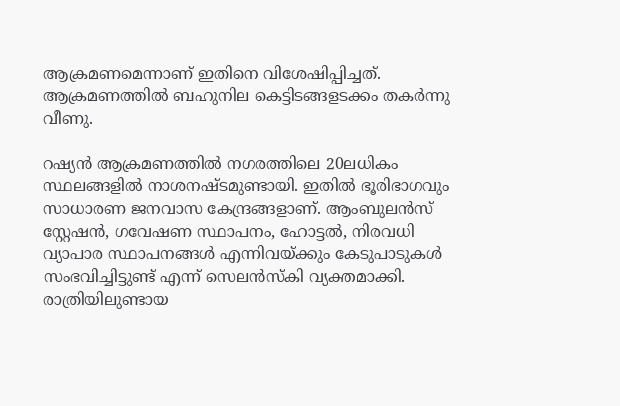ആക്രമണമെന്നാണ് ഇതിനെ വിശേഷിപ്പിച്ചത്. ആക്രമണത്തിൽ ബഹുനില കെട്ടിടങ്ങളടക്കം തകർന്നു വീണു.

റഷ്യൻ ആക്രമണത്തിൽ നഗരത്തിലെ 20ലധികം സ്ഥലങ്ങളിൽ നാശനഷ്ടമുണ്ടായി. ഇതിൽ ഭൂരിഭാഗവും സാധാരണ ജനവാസ കേന്ദ്രങ്ങളാണ്. ആംബുലൻസ് സ്റ്റേഷൻ, ഗവേഷണ സ്ഥാപനം, ഹോട്ടൽ, നിരവധി വ്യാപാര സ്ഥാപനങ്ങൾ എന്നിവയ്ക്കും കേടുപാടുകൾ സംഭവിച്ചിട്ടുണ്ട് എന്ന് സെലൻസ്കി വ്യക്തമാക്കി. രാത്രിയിലുണ്ടായ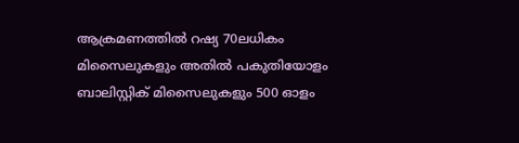ആക്രമണത്തിൽ റഷ്യ 70ലധികം മിസൈലുകളും അതിൽ പകുതിയോളം ബാലിസ്റ്റിക് മിസൈലുകളും 500 ഓളം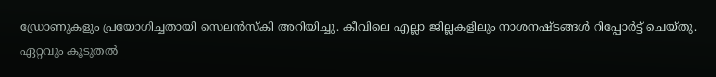ഡ്രോണുകളും പ്രയോഗിച്ചതായി സെലൻസ്കി അറിയിച്ചു. കീവിലെ എല്ലാ ജില്ലകളിലും നാശനഷ്ടങ്ങൾ റിപ്പോർട്ട് ചെയ്തു. ഏറ്റവും കൂടുതൽ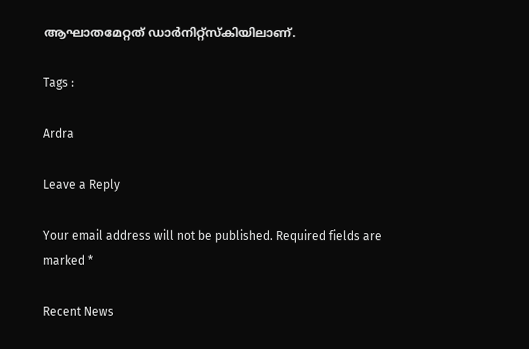ആഘാതമേറ്റത് ഡാർനിറ്റ്സ്കിയിലാണ്.

Tags :

Ardra

Leave a Reply

Your email address will not be published. Required fields are marked *

Recent News